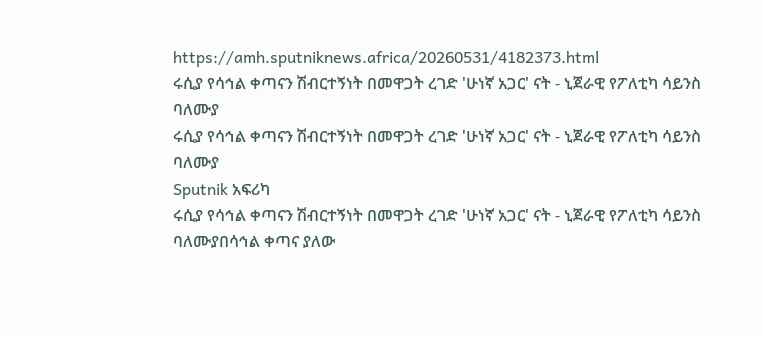https://amh.sputniknews.africa/20260531/4182373.html
ሩሲያ የሳኅል ቀጣናን ሽብርተኝነት በመዋጋት ረገድ 'ሁነኛ አጋር' ናት - ኒጀራዊ የፖለቲካ ሳይንስ ባለሙያ
ሩሲያ የሳኅል ቀጣናን ሽብርተኝነት በመዋጋት ረገድ 'ሁነኛ አጋር' ናት - ኒጀራዊ የፖለቲካ ሳይንስ ባለሙያ
Sputnik አፍሪካ
ሩሲያ የሳኅል ቀጣናን ሽብርተኝነት በመዋጋት ረገድ 'ሁነኛ አጋር' ናት - ኒጀራዊ የፖለቲካ ሳይንስ ባለሙያበሳኅል ቀጣና ያለው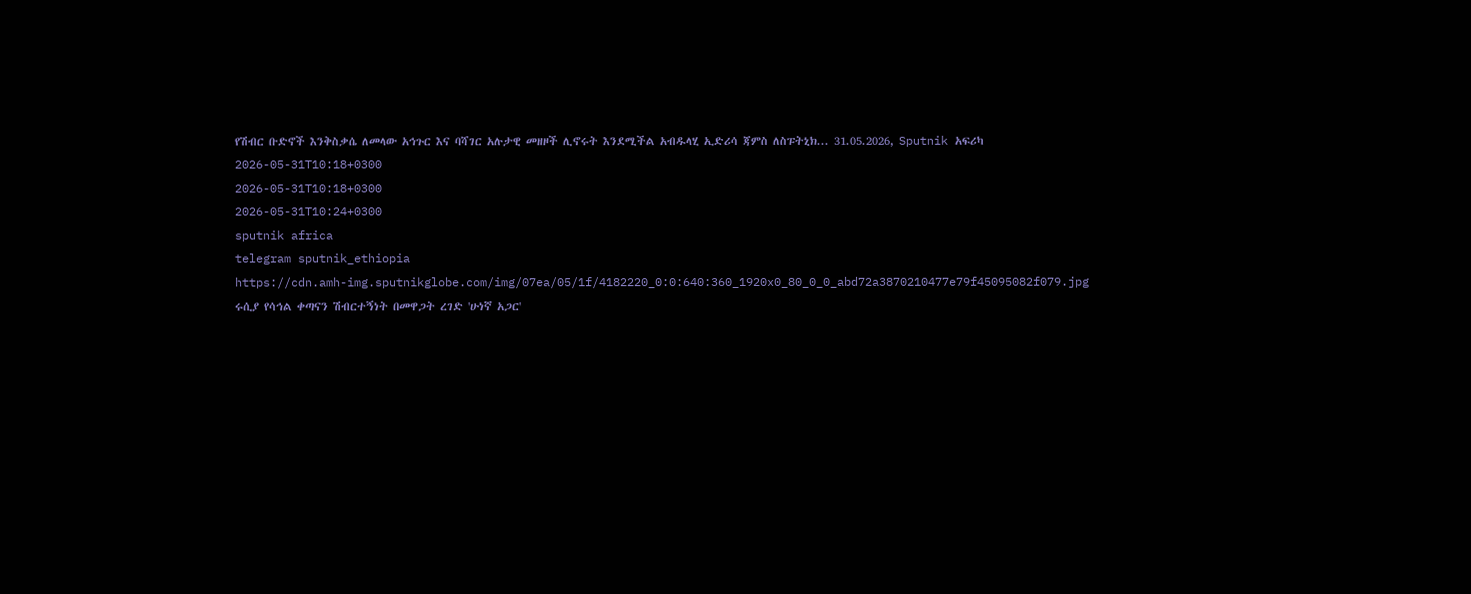የሽብር ቡድኖች እንቅስቃሴ ለመላው አኅጉር እና ባሻገር አሉታዊ መዘዞች ሊኖሩት እንደሚችል አብዱላሂ ኢድሪሳ ጃምስ ለስፑትኒክ... 31.05.2026, Sputnik አፍሪካ
2026-05-31T10:18+0300
2026-05-31T10:18+0300
2026-05-31T10:24+0300
sputnik africa
telegram sputnik_ethiopia
https://cdn.amh-img.sputnikglobe.com/img/07ea/05/1f/4182220_0:0:640:360_1920x0_80_0_0_abd72a3870210477e79f45095082f079.jpg
ሩሲያ የሳኅል ቀጣናን ሽብርተኝነት በመዋጋት ረገድ 'ሁነኛ አጋር'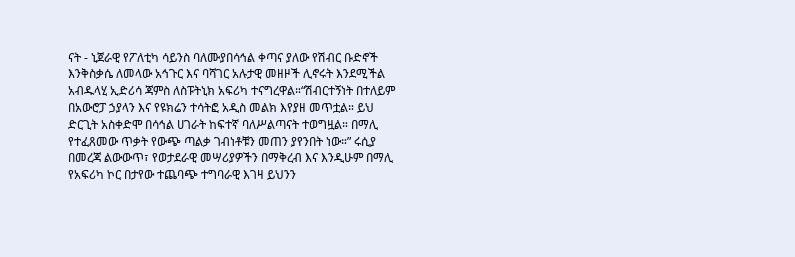ናት - ኒጀራዊ የፖለቲካ ሳይንስ ባለሙያበሳኅል ቀጣና ያለው የሽብር ቡድኖች እንቅስቃሴ ለመላው አኅጉር እና ባሻገር አሉታዊ መዘዞች ሊኖሩት እንደሚችል አብዱላሂ ኢድሪሳ ጃምስ ለስፑትኒክ አፍሪካ ተናግረዋል።“ሽብርተኝነት በተለይም በአውሮፓ ኃያላን እና የዩክሬን ተሳትፎ አዲስ መልክ እየያዘ መጥቷል። ይህ ድርጊት አስቀድሞ በሳኅል ሀገራት ከፍተኛ ባለሥልጣናት ተወግዟል። በማሊ የተፈጸመው ጥቃት የውጭ ጣልቃ ገብነቶቹን መጠን ያየንበት ነው።” ሩሲያ በመረጃ ልውውጥ፣ የወታደራዊ መሣሪያዎችን በማቅረብ እና እንዲሁም በማሊ የአፍሪካ ኮር በታየው ተጨባጭ ተግባራዊ እገዛ ይህንን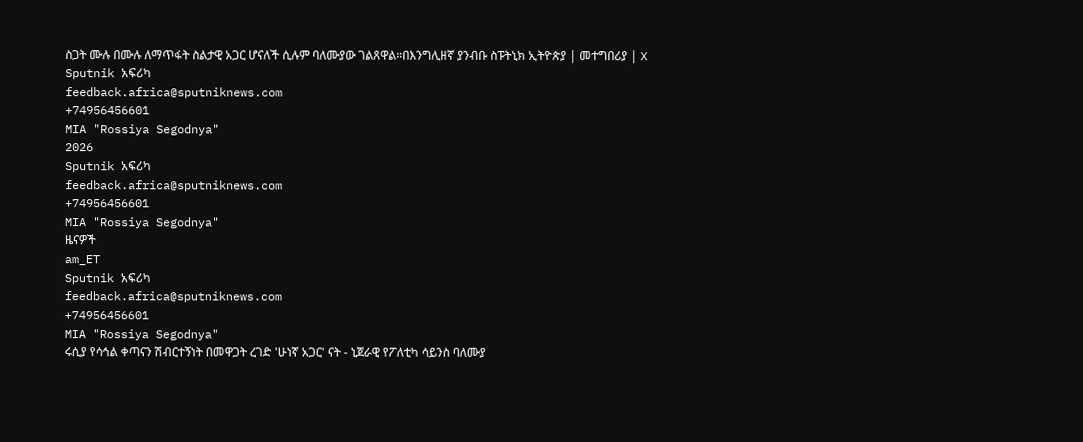ስጋት ሙሉ በሙሉ ለማጥፋት ስልታዊ አጋር ሆናለች ሲሉም ባለሙያው ገልጸዋል።በእንግሊዘኛ ያንብቡ ስፑትኒክ ኢትዮጵያ | መተግበሪያ | X
Sputnik አፍሪካ
feedback.africa@sputniknews.com
+74956456601
MIA "Rossiya Segodnya"
2026
Sputnik አፍሪካ
feedback.africa@sputniknews.com
+74956456601
MIA "Rossiya Segodnya"
ዜናዎች
am_ET
Sputnik አፍሪካ
feedback.africa@sputniknews.com
+74956456601
MIA "Rossiya Segodnya"
ሩሲያ የሳኅል ቀጣናን ሽብርተኝነት በመዋጋት ረገድ 'ሁነኛ አጋር' ናት - ኒጀራዊ የፖለቲካ ሳይንስ ባለሙያ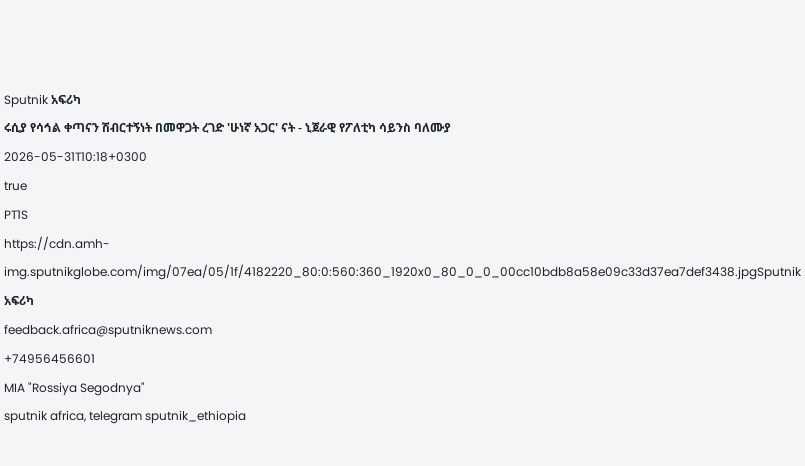Sputnik አፍሪካ
ሩሲያ የሳኅል ቀጣናን ሽብርተኝነት በመዋጋት ረገድ 'ሁነኛ አጋር' ናት - ኒጀራዊ የፖለቲካ ሳይንስ ባለሙያ
2026-05-31T10:18+0300
true
PT1S
https://cdn.amh-img.sputnikglobe.com/img/07ea/05/1f/4182220_80:0:560:360_1920x0_80_0_0_00cc10bdb8a58e09c33d37ea7def3438.jpgSputnik አፍሪካ
feedback.africa@sputniknews.com
+74956456601
MIA "Rossiya Segodnya"
sputnik africa, telegram sputnik_ethiopia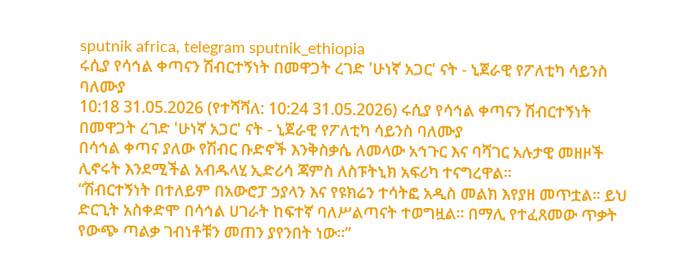sputnik africa, telegram sputnik_ethiopia
ሩሲያ የሳኅል ቀጣናን ሽብርተኝነት በመዋጋት ረገድ 'ሁነኛ አጋር' ናት - ኒጀራዊ የፖለቲካ ሳይንስ ባለሙያ
10:18 31.05.2026 (የተሻሻለ: 10:24 31.05.2026) ሩሲያ የሳኅል ቀጣናን ሽብርተኝነት በመዋጋት ረገድ 'ሁነኛ አጋር' ናት - ኒጀራዊ የፖለቲካ ሳይንስ ባለሙያ
በሳኅል ቀጣና ያለው የሽብር ቡድኖች እንቅስቃሴ ለመላው አኅጉር እና ባሻገር አሉታዊ መዘዞች ሊኖሩት እንደሚችል አብዱላሂ ኢድሪሳ ጃምስ ለስፑትኒክ አፍሪካ ተናግረዋል።
“ሽብርተኝነት በተለይም በአውሮፓ ኃያላን እና የዩክሬን ተሳትፎ አዲስ መልክ እየያዘ መጥቷል። ይህ ድርጊት አስቀድሞ በሳኅል ሀገራት ከፍተኛ ባለሥልጣናት ተወግዟል። በማሊ የተፈጸመው ጥቃት የውጭ ጣልቃ ገብነቶቹን መጠን ያየንበት ነው።”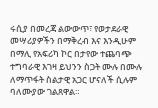ሩሲያ በመረጃ ልውውጥ፣ የወታደራዊ መሣሪያዎችን በማቅረብ እና እንዲሁም በማሊ የአፍሪካ ኮር በታየው ተጨባጭ ተግባራዊ እገዛ ይህንን ስጋት ሙሉ በሙሉ ለማጥፋት ስልታዊ አጋር ሆናለች ሲሉም ባለሙያው ገልጸዋል።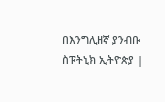በእንግሊዘኛ ያንብቡ
ስፑትኒክ ኢትዮጵያ |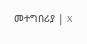መተግበሪያ | X